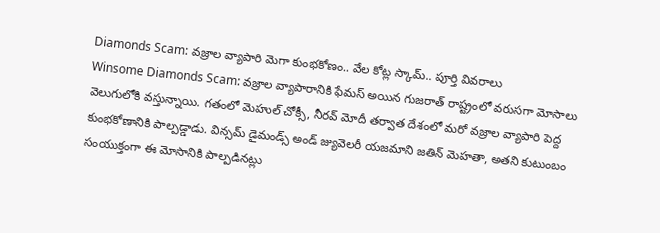Diamonds Scam: వజ్రాల వ్యాపారి మెగా కుంభకోణం.. వేల కోట్ల స్కామ్.. పూర్తి వివరాలు
Winsome Diamonds Scam: వజ్రాల వ్యాపారానికి ఫేమస్ అయిన గుజరాత్ రాష్ట్రంలో వరుసగా మోసాలు వెలుగులోకి వస్తున్నాయి. గతంలో మెహుల్ చోక్సీ, నీరవ్ మోదీ తర్వాత దేశంలో మరో వజ్రాల వ్యాపారి పెద్ద కుంభకోణానికి పాల్పడ్డాడు. విన్సమ్ డైమండ్స్ అండ్ జ్యువెలరీ యజమాని జతిన్ మెహతా, అతని కుటుంబం సంయుక్తంగా ఈ మోసానికి పాల్పడినట్లు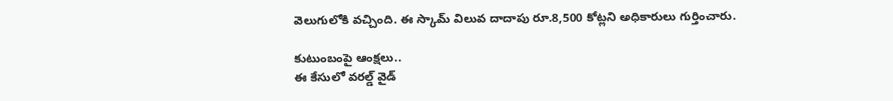వెలుగులోకి వచ్చింది. ఈ స్కామ్ విలువ దాదాపు రూ.8,500 కోట్లని అధికారులు గుర్తించారు.

కుటుంబంపై ఆంక్షలు..
ఈ కేసులో వరల్డ్ వైడ్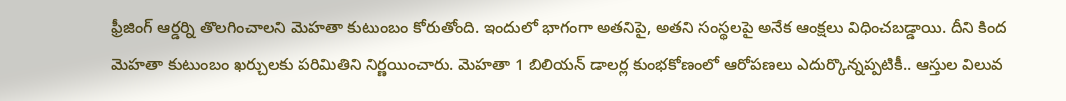ఫ్రీజింగ్ ఆర్డర్ని తొలగించాలని మెహతా కుటుంబం కోరుతోంది. ఇందులో భాగంగా అతనిపై, అతని సంస్థలపై అనేక ఆంక్షలు విధించబడ్డాయి. దీని కింద మెహతా కుటుంబం ఖర్చులకు పరిమితిని నిర్ణయించారు. మెహతా 1 బిలియన్ డాలర్ల కుంభకోణంలో ఆరోపణలు ఎదుర్కొన్నప్పటికీ.. ఆస్తుల విలువ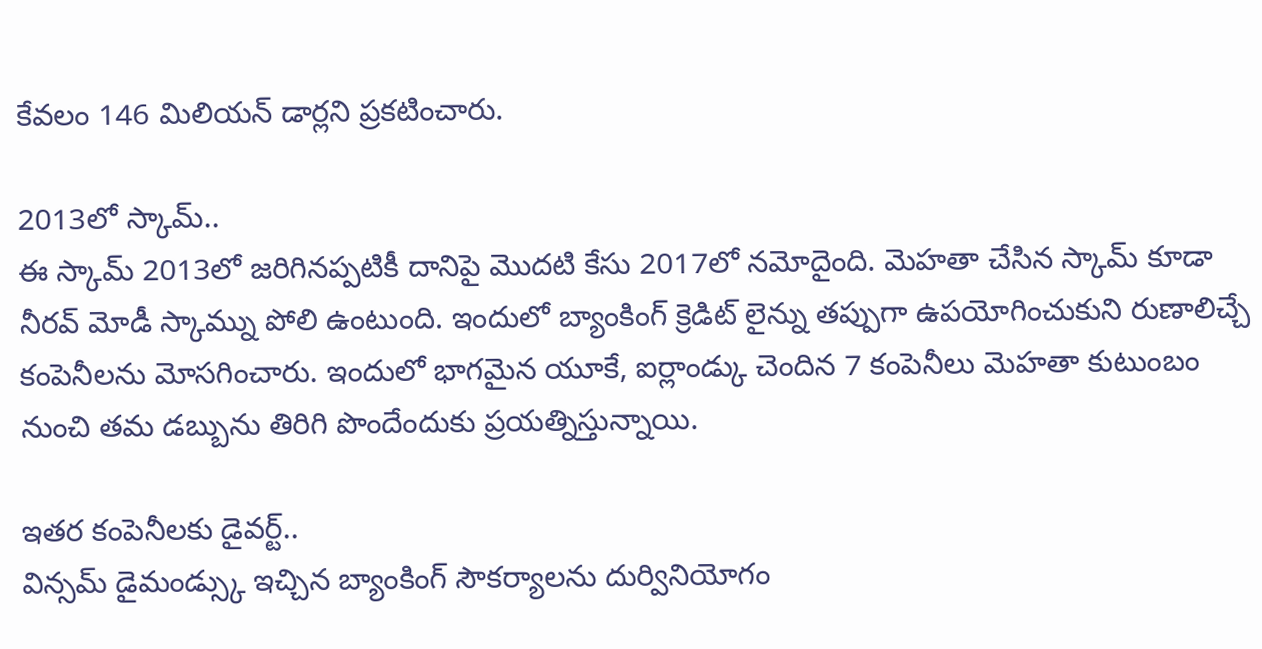కేవలం 146 మిలియన్ డార్లని ప్రకటించారు.

2013లో స్కామ్..
ఈ స్కామ్ 2013లో జరిగినప్పటికీ దానిపై మొదటి కేసు 2017లో నమోదైంది. మెహతా చేసిన స్కామ్ కూడా నీరవ్ మోడీ స్కామ్ను పోలి ఉంటుంది. ఇందులో బ్యాంకింగ్ క్రెడిట్ లైన్ను తప్పుగా ఉపయోగించుకుని రుణాలిచ్చే కంపెనీలను మోసగించారు. ఇందులో భాగమైన యూకే, ఐర్లాండ్కు చెందిన 7 కంపెనీలు మెహతా కుటుంబం నుంచి తమ డబ్బును తిరిగి పొందేందుకు ప్రయత్నిస్తున్నాయి.

ఇతర కంపెనీలకు డైవర్ట్..
విన్సమ్ డైమండ్స్కు ఇచ్చిన బ్యాంకింగ్ సౌకర్యాలను దుర్వినియోగం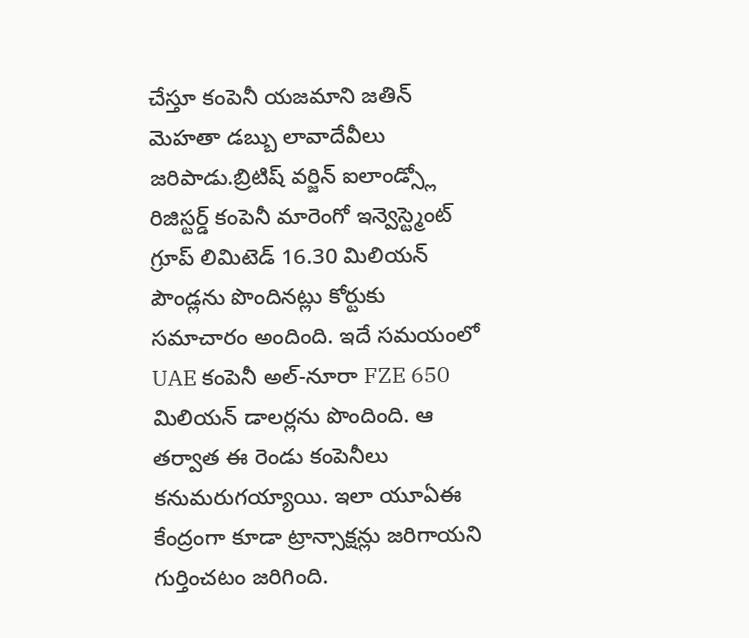చేస్తూ కంపెనీ యజమాని జతిన్ మెహతా డబ్బు లావాదేవీలు జరిపాడు.బ్రిటిష్ వర్జిన్ ఐలాండ్స్లో రిజిస్టర్డ్ కంపెనీ మారెంగో ఇన్వెస్ట్మెంట్ గ్రూప్ లిమిటెడ్ 16.30 మిలియన్ పౌండ్లను పొందినట్లు కోర్టుకు సమాచారం అందింది. ఇదే సమయంలో UAE కంపెనీ అల్-నూరా FZE 650 మిలియన్ డాలర్లను పొందింది. ఆ తర్వాత ఈ రెండు కంపెనీలు కనుమరుగయ్యాయి. ఇలా యూఏఈ కేంద్రంగా కూడా ట్రాన్సాక్షన్లు జరిగాయని గుర్తించటం జరిగింది.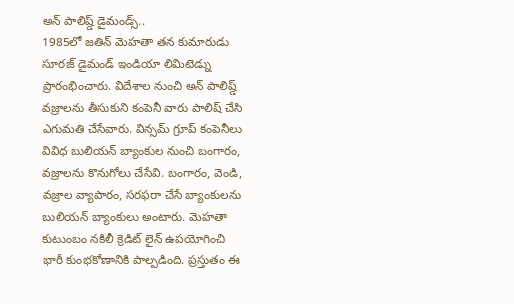అన్ పాలిష్డ్ డైమండ్స్..
1985లో జతిన్ మెహతా తన కుమారుడు సూరజ్ డైమండ్ ఇండియా లిమిటెడ్ను ప్రారంభించారు. విదేశాల నుంచి అన్ పాలిష్డ్ వజ్రాలను తీసుకుని కంపెనీ వారు పాలిష్ చేసి ఎగుమతి చేసేవారు. విన్సమ్ గ్రూప్ కంపెనీలు వివిధ బులియన్ బ్యాంకుల నుంచి బంగారం, వజ్రాలను కొనుగోలు చేసేవి. బంగారం, వెండి, వజ్రాల వ్యాపారం, సరఫరా చేసే బ్యాంకులను బులియన్ బ్యాంకులు అంటారు. మెహతా కుటుంబం నకిలీ క్రెడిట్ లైన్ ఉపయోగించి భారీ కుంభకోణానికి పాల్పడింది. ప్రస్తుతం ఈ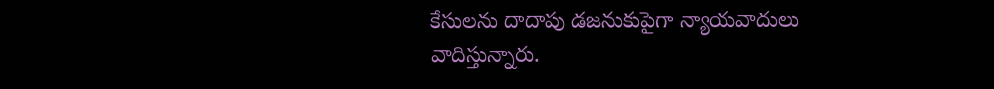కేసులను దాదాపు డజనుకుపైగా న్యాయవాదులు వాదిస్తున్నారు.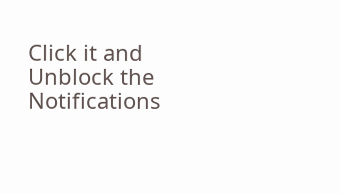Click it and Unblock the Notifications